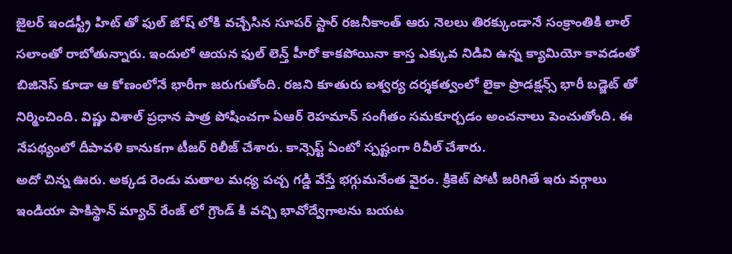జైలర్ ఇండస్ట్రీ హిట్ తో ఫుల్ జోష్ లోకి వచ్చేసిన సూపర్ స్టార్ రజనీకాంత్ ఆరు నెలలు తిరక్కుండానే సంక్రాంతికి లాల్ సలాంతో రాబోతున్నారు. ఇందులో ఆయన ఫుల్ లెన్త్ హీరో కాకపోయినా కాస్త ఎక్కువ నిడివి ఉన్న క్యామియో కావడంతో బిజినెస్ కూడా ఆ కోణంలోనే భారీగా జరుగుతోంది. రజని కూతురు ఐశ్వర్య దర్శకత్వంలో లైకా ప్రొడక్షన్స్ భారీ బడ్జెట్ తో నిర్మించింది. విష్ణు విశాల్ ప్రధాన పాత్ర పోషించగా ఏఆర్ రెహమాన్ సంగీతం సమకూర్చడం అంచనాలు పెంచుతోంది. ఈ నేపథ్యంలో దీపావళి కానుకగా టీజర్ రిలీజ్ చేశారు. కాన్సెప్ట్ ఏంటో స్పష్టంగా రివీల్ చేశారు.
అదో చిన్న ఊరు. అక్కడ రెండు మతాల మధ్య పచ్చ గడ్డి వేస్తే భగ్గుమనేంత వైరం. క్రికెట్ పోటీ జరిగితే ఇరు వర్గాలు ఇండియా పాకిస్థాన్ మ్యాచ్ రేంజ్ లో గ్రౌండ్ కి వచ్చి భావోద్వేగాలను బయట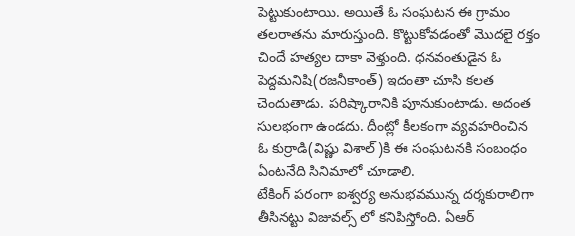పెట్టుకుంటాయి. అయితే ఓ సంఘటన ఈ గ్రామం తలరాతను మారుస్తుంది. కొట్టుకోవడంతో మొదలై రక్తం చిందే హత్యల దాకా వెళ్తుంది. ధనవంతుడైన ఓ పెద్దమనిషి(రజనీకాంత్) ఇదంతా చూసి కలత చెందుతాడు. పరిష్కారానికి పూనుకుంటాడు. అదంత సులభంగా ఉండదు. దీంట్లో కీలకంగా వ్యవహరించిన ఓ కుర్రాడి(విష్ణు విశాల్)కి ఈ సంఘటనకి సంబంధం ఏంటనేది సినిమాలో చూడాలి.
టేకింగ్ పరంగా ఐశ్వర్య అనుభవమున్న దర్శకురాలిగా తీసినట్టు విజువల్స్ లో కనిపిస్తోంది. ఏఆర్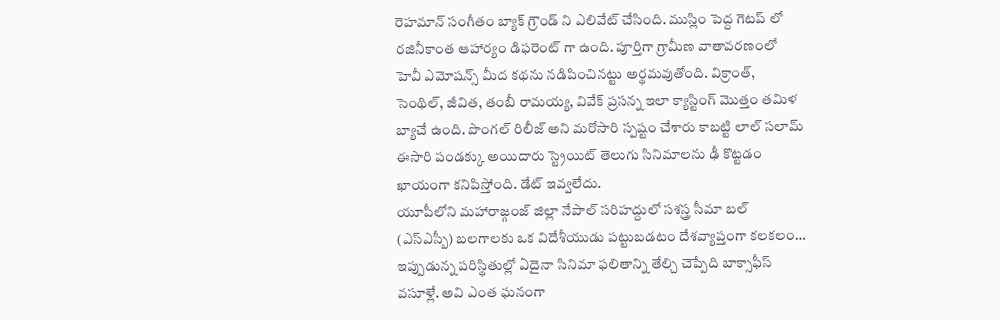రెహమాన్ సంగీతం బ్యాక్ గ్రౌండ్ ని ఎలివేట్ చేసింది. ముస్లిం పెద్ద గెటప్ లో రజినీకాంత ఆహార్యం డిఫరెంట్ గా ఉంది. పూర్తిగా గ్రామీణ వాతావరణంలో హెవీ ఎమోషన్స్ మీద కథను నడిపించినట్టు అర్థమవుతోంది. విక్రాంత్, సెంథిల్, జీవిత, తంబీ రామయ్య, వివేక్ ప్రసన్న ఇలా క్యాస్టింగ్ మొత్తం తమిళ బ్యాచే ఉంది. పొంగల్ రిలీజ్ అని మరోసారి స్పష్టం చేశారు కాబట్టి లాల్ సలామ్ ఈసారి పండక్కు అయిదారు స్ట్రెయిట్ తెలుగు సినిమాలను ఢీ కొట్టడం ఖాయంగా కనిపిస్తోంది. డేట్ ఇవ్వలేదు.
యూపీలోని మహారాజ్గంజ్ జిల్లా నేపాల్ సరిహద్దులో సశస్త్ర సీమా బల్ (ఎస్ఎస్బీ) బలగాలకు ఒక విదేశీయుడు పట్టుబడటం దేశవ్యాప్తంగా కలకలం…
ఇప్పుడున్న పరిస్థితుల్లో ఏదైనా సినిమా ఫలితాన్ని తేల్చి చెప్పేది బాక్సాఫీస్ వసూళ్లే. అవి ఎంత ఘనంగా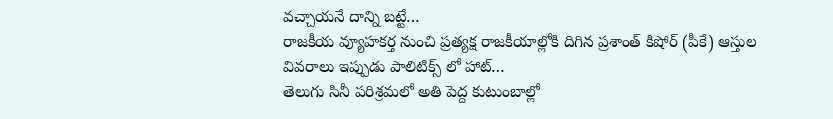వచ్చాయనే దాన్ని బట్టే…
రాజకీయ వ్యూహకర్త నుంచి ప్రత్యక్ష రాజకీయాల్లోకి దిగిన ప్రశాంత్ కిషోర్ (పీకే) ఆస్తుల వివరాలు ఇప్పుడు పాలిటిక్స్ లో హాట్…
తెలుగు సినీ పరిశ్రమలో అతి పెద్ద కుటుంబాల్లో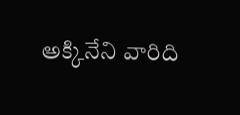అక్కినేని వారిది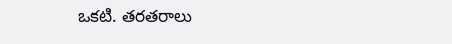ఒకటి. తరతరాలు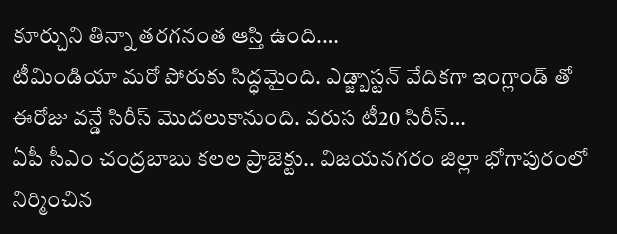కూర్చుని తిన్నా తరగనంత ఆస్తి ఉంది.…
టీమిండియా మరో పోరుకు సిద్ధమైంది. ఎడ్జ్బాస్టన్ వేదికగా ఇంగ్లాండ్ తో ఈరోజు వన్డే సిరీస్ మొదలుకానుంది. వరుస టీ20 సిరీస్…
ఏపీ సీఎం చంద్రబాబు కలల ప్రాజెక్టు.. విజయనగరం జిల్లా భోగాపురంలో నిర్మించిన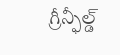గ్రీన్ఫీల్డ్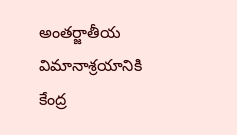అంతర్జాతీయ విమానాశ్రయానికి కేంద్ర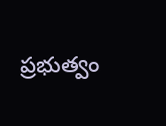ప్రభుత్వం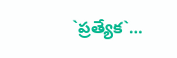`ప్రత్యేక`…